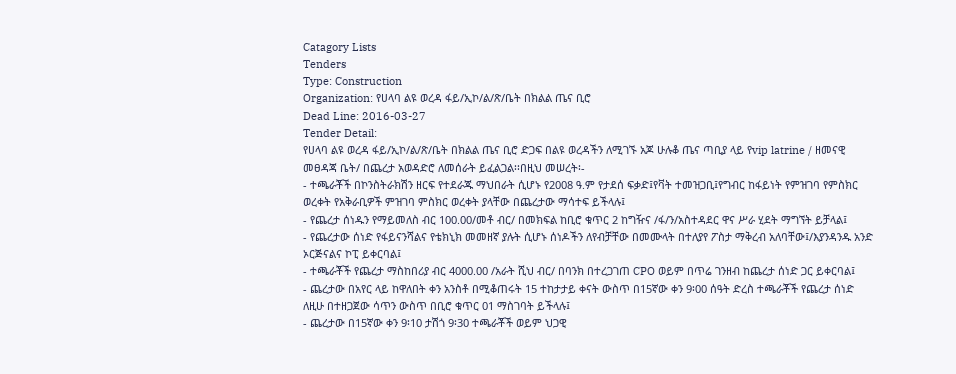Catagory Lists
Tenders
Type: Construction
Organization: የሀላባ ልዩ ወረዳ ፋይ/ኢኮ/ል/ጽ/ቤት በክልል ጤና ቢሮ
Dead Line: 2016-03-27
Tender Detail:
የሀላባ ልዩ ወረዳ ፋይ/ኢኮ/ል/ጽ/ቤት በክልል ጤና ቢሮ ድጋፍ በልዩ ወረዳችን ለሚገኙ አጆ ሁሉቆ ጤና ጣቢያ ላይ የvip latrine / ዘመናዊ መፀዳጃ ቤት/ በጨረታ አወዳድሮ ለመሰራት ይፈልጋል፡፡በዚህ መሠረት፡-
- ተጫራቾች በኮንስትራክሽን ዘርፍ የተደራጁ ማህበራት ሲሆኑ የ2008 ዓ.ም የታደሰ ፍቃድ፤የቫት ተመዝጋቢ፤የግብር ከፋይነት የምዝገባ የምስክር ወረቀት የአቅራቢዎች ምዝገባ ምስክር ወረቀት ያላቸው በጨረታው ማሳተፍ ይችላሉ፤
- የጨረታ ሰነዱን የማይመለስ ብር 100.00/መቶ ብር/ በመክፍል ከቢሮ ቁጥር 2 ከግዥና /ፋ/ን/አስተዳደር ዋና ሥራ ሂደት ማግኘት ይቻላል፤
- የጨረታው ሰነድ የፋይናንሻልና የቴክኒክ መመዘኛ ያሉት ሲሆኑ ሰነዶችን ለየብቻቸው በመሙላት በተለያየ ፖስታ ማቅረብ አለባቸው፤/እያንዳንዱ አንድ ኦርጅናልና ኮፒ ይቀርባል፤
- ተጫራቾች የጨረታ ማስከበሪያ ብር 4000.00 /አራት ሺህ ብር/ በባንክ በተረጋገጠ CPO ወይም በጥሬ ገንዘብ ከጨረታ ሰነድ ጋር ይቀርባል፤
- ጨረታው በአየር ላይ ከዋለበት ቀን አንስቶ በሚቆጠሩት 15 ተከታታይ ቀናት ውስጥ በ15ኛው ቀን 9፡00 ሰዓት ድረስ ተጫራቾች የጨረታ ሰነድ ለዚሁ በተዘጋጀው ሳጥን ውስጥ በቢሮ ቁጥር 01 ማስገባት ይችላሉ፤
- ጨረታው በ15ኛው ቀን 9፡10 ታሽጎ 9፡30 ተጫራቾች ወይም ህጋዊ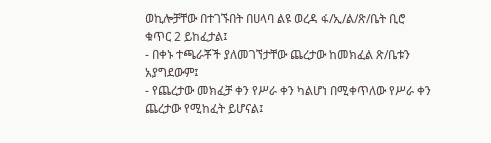ወኪሎቻቸው በተገኙበት በሀላባ ልዩ ወረዳ ፋ/ኢ/ል/ጽ/ቤት ቢሮ ቁጥር 2 ይከፈታል፤
- በቀኑ ተጫራቾች ያለመገኘታቸው ጨረታው ከመክፈል ጽ/ቤቱን አያግደውም፤
- የጨረታው መክፈቻ ቀን የሥራ ቀን ካልሆነ በሚቀጥለው የሥራ ቀን ጨረታው የሚከፈት ይሆናል፤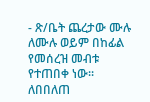- ጽ/ቤት ጨረታው ሙሉ ለሙሉ ወይም በከፊል የመሰረዝ መብቱ የተጠበቀ ነው፡፡
ለበበለጠ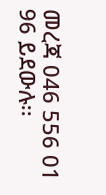መረጃ 046 556 01 96 ይደውሉ፡፡